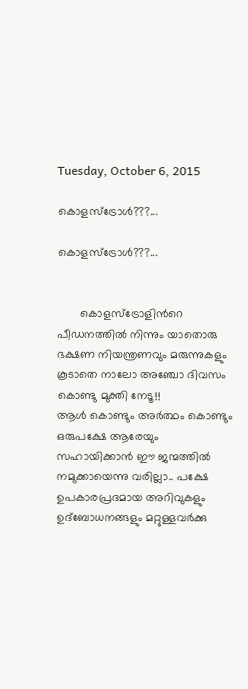Tuesday, October 6, 2015

കൊളസ്ട്രോള്‍???...

കൊളസ്ട്രോള്‍???...


       കൊളസ്ട്രോളിന്‍റെ പീഡനത്തില്‍ നിന്നും യാതൊരു ഭക്ഷണ നിയന്ത്രണവും മരുന്നുകളും കൂടാതെ നാലോ അഞ്ചോ ദിവസം കൊണ്ടു മുക്തി നേടൂ!!
ആള്‍ കൊണ്ടും അര്‍ത്ഥം കൊണ്ടും ഒരുപക്ഷേ ആരേയും സഹായിക്കാന്‍ ഈ ജന്മത്തില്‍ നമുക്കായെന്നു വരില്ലാ.. പക്ഷേ ഉപകാരപ്രദമായ അറിവുകളും ഉദ്ബോധനങ്ങളും മറ്റുള്ളവര്‍ക്കു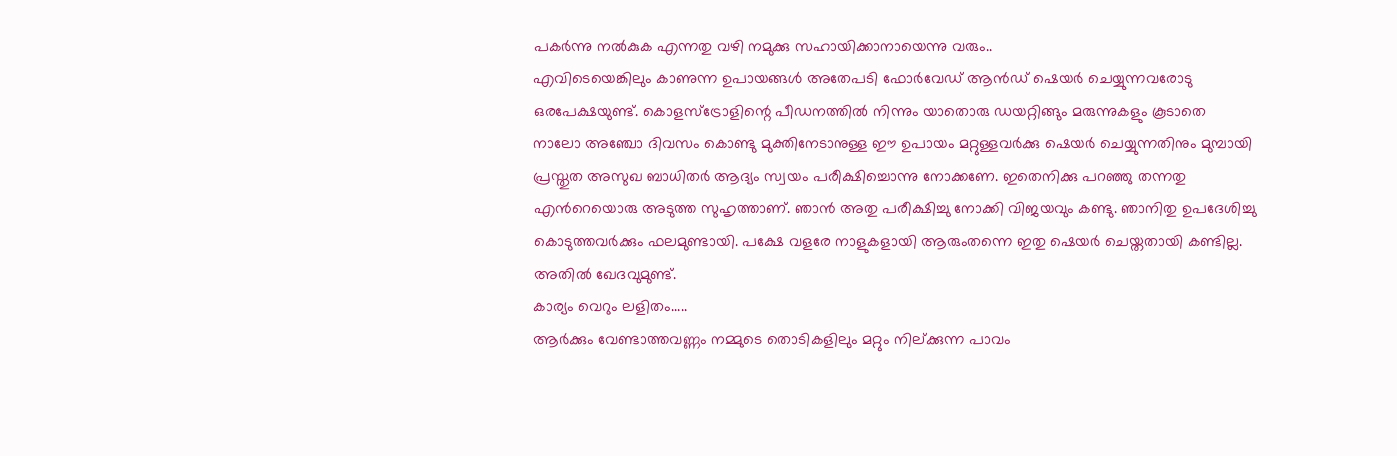പകര്‍ന്നു നല്‍കുക എന്നതു വഴി നമുക്കു സഹായിക്കാനായെന്നു വരും..
എവിടെയെങ്കിലും കാണുന്ന ഉപായങ്ങള്‍ അതേപടി ഫോര്‍വേഡ് ആന്‍ഡ്‌ ഷെയര്‍ ചെയ്യുന്നവരോടു ഒരപേക്ഷയുണ്ട്. കൊളസ്ട്രോളിന്റെ പീഡനത്തില്‍ നിന്നും യാതൊരു ഡയറ്റിങ്ങും മരുന്നുകളും കൂടാതെ നാലോ അഞ്ചോ ദിവസം കൊണ്ടു മുക്തിനേടാനുള്ള ഈ ഉപായം മറ്റുള്ളവര്‍ക്കു ഷെയര്‍ ചെയ്യുന്നതിനും മുമ്പായി പ്രസ്തുത അസുഖ ബാധിതര്‍ ആദ്യം സ്വയം പരീക്ഷിച്ചൊന്നു നോക്കണേ. ഇതെനിക്കു പറഞ്ഞു തന്നതു എന്‍റെയൊരു അടുത്ത സുഹൃത്താണ്. ഞാന്‍ അതു പരീക്ഷിച്ചു നോക്കി വിജയവും കണ്ടു. ഞാനിതു ഉപദേശിച്ചു കൊടുത്തവര്‍ക്കും ഫലമുണ്ടായി. പക്ഷേ വളരേ നാളുകളായി ആരുംതന്നെ ഇതു ഷെയര്‍ ചെയ്തതായി കണ്ടില്ല. അതില്‍ ഖേദവുമുണ്ട്.
കാര്യം വെറും ലളിതം.....
ആര്‍ക്കും വേണ്ടാത്തവണ്ണം നമ്മുടെ തൊടികളിലും മറ്റും നില്ക്കുന്ന പാവം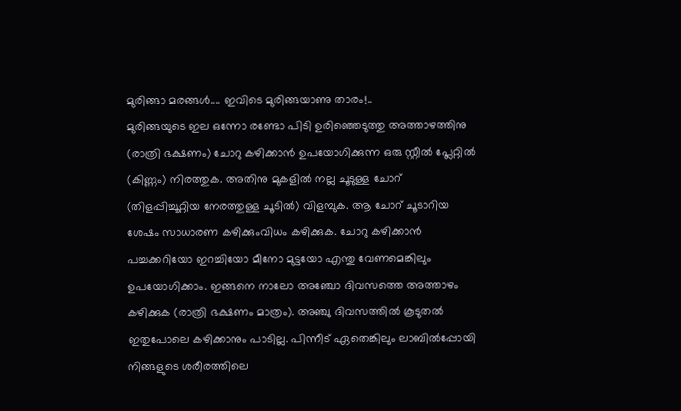മുരിങ്ങാ മരങ്ങള്‍.... ഇവിടെ മുരിങ്ങയാണു താരം!..
മുരിങ്ങയുടെ ഇല ഒന്നോ രണ്ടോ പിടി ഉരിഞ്ഞെടുത്തു അത്താഴത്തിനു (രാത്രി ഭക്ഷണം) ചോറു കഴിക്കാന്‍ ഉപയോഗിക്കുന്ന ഒരു സ്റ്റീല്‍ പ്ലേറ്റില്‍ (കിണ്ണം) നിരത്തുക. അതിനു മുകളില്‍ നല്ല ചൂടുള്ള ചോറ് (തിളപ്പിച്ചൂറ്റിയ നേരത്തുള്ള ചൂടില്‍) വിളമ്പുക. ആ ചോറ് ചൂടാറിയ ശേഷം സാധാരണ കഴിക്കുംവിധം കഴിക്കുക. ചോറു കഴിക്കാന്‍ പച്ചക്കറിയോ ഇറച്ചിയോ മീനോ മുട്ടയോ എന്തു വേണമെങ്കിലും ഉപയോഗിക്കാം. ഇങ്ങനെ നാലോ അഞ്ചോ ദിവസത്തെ അത്താഴം കഴിക്കുക (രാത്രി ഭക്ഷണം മാത്രം). അഞ്ചു ദിവസത്തില്‍ കൂടുതല്‍ ഇതുപോലെ കഴിക്കാനും പാടില്ല. പിന്നീട് ഏതെങ്കിലും ലാബില്‍പ്പോയി നിങ്ങളുടെ ശരീരത്തിലെ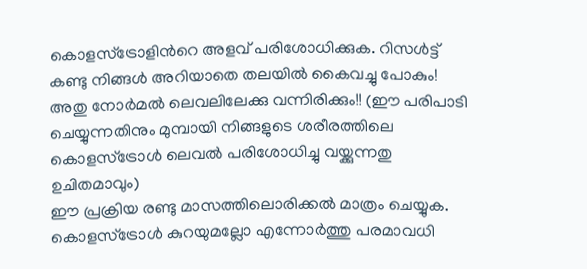കൊളസ്ട്രോളിന്‍റെ അളവ് പരിശോധിക്കുക. റിസള്‍ട്ട് കണ്ടു നിങ്ങള്‍ അറിയാതെ തലയില്‍ കൈവച്ചു പോകും! അതു നോര്‍മല്‍ ലെവലിലേക്കു വന്നിരിക്കും!! (ഈ പരിപാടി ചെയ്യുന്നതിനും മുമ്പായി നിങ്ങളുടെ ശരീരത്തിലെ കൊളസ്ട്രോള്‍ ലെവല്‍ പരിശോധിച്ചു വയ്ക്കുന്നതു ഉചിതമാവും)
ഈ പ്രക്രിയ രണ്ടു മാസത്തിലൊരിക്കല്‍ മാത്രം ചെയ്യുക. കൊളസ്ട്രോള്‍ കുറയുമല്ലോ എന്നോര്‍ത്തു പരമാവധി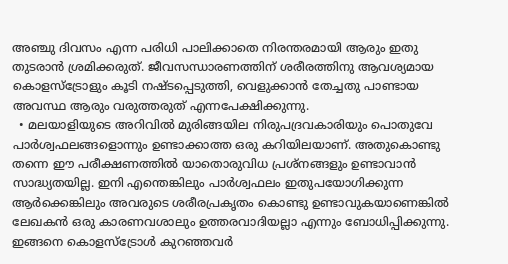അഞ്ചു ദിവസം എന്ന പരിധി പാലിക്കാതെ നിരന്തരമായി ആരും ഇതു തുടരാന്‍ ശ്രമിക്കരുത്. ജീവസന്ധാരണത്തിന് ശരീരത്തിനു ആവശ്യമായ കൊളസ്ട്രോളും കൂടി നഷ്ടപ്പെടുത്തി, വെളുക്കാന്‍ തേച്ചതു പാണ്ടായ അവസ്ഥ ആരും വരുത്തരുത് എന്നപേക്ഷിക്കുന്നു.
  • മലയാളിയുടെ അറിവില്‍ മുരിങ്ങയില നിരുപദ്രവകാരിയും പൊതുവേ പാര്‍ശ്വഫലങ്ങളൊന്നും ഉണ്ടാക്കാത്ത ഒരു കറിയിലയാണ്. അതുകൊണ്ടു തന്നെ ഈ പരീക്ഷണത്തില്‍ യാതൊരുവിധ പ്രശ്നങ്ങളും ഉണ്ടാവാന്‍ സാദ്ധ്യതയില്ല. ഇനി എന്തെങ്കിലും പാര്‍ശ്വഫലം ഇതുപയോഗിക്കുന്ന ആര്‍ക്കെങ്കിലും അവരുടെ ശരീരപ്രകൃതം കൊണ്ടു ഉണ്ടാവുകയാണെങ്കില്‍ ലേഖകന്‍ ഒരു കാരണവശാലും ഉത്തരവാദിയല്ലാ എന്നും ബോധിപ്പിക്കുന്നു. ഇങ്ങനെ കൊളസ്ട്രോള്‍ കുറഞ്ഞവര്‍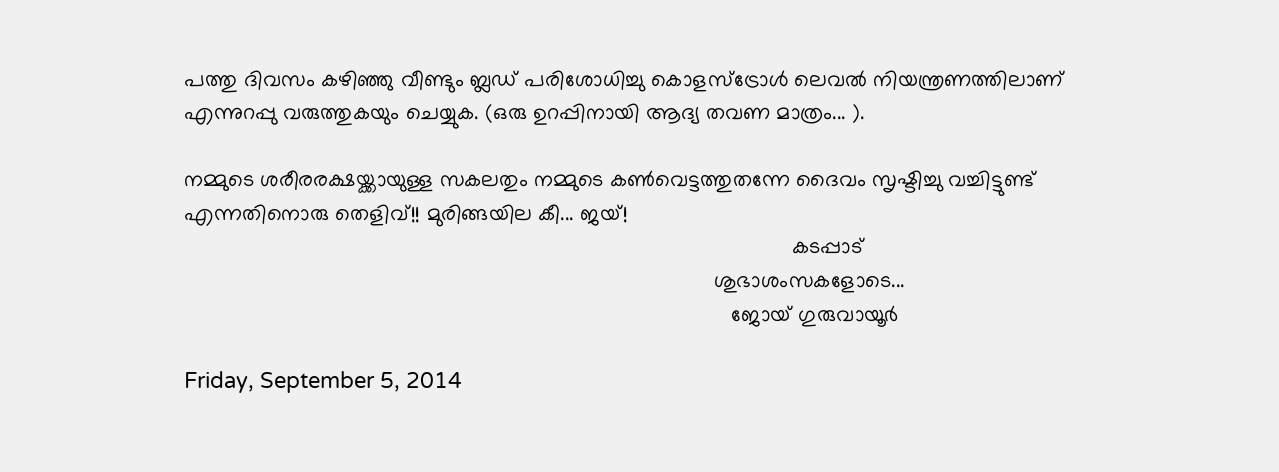പത്തു ദിവസം കഴിഞ്ഞു വീണ്ടും ബ്ലഡ്‌ പരിശോധിച്ചു കൊളസ്ട്രോള്‍ ലെവല്‍ നിയന്ത്രണത്തിലാണ് എന്നുറപ്പു വരുത്തുകയും ചെയ്യുക. (ഒരു ഉറപ്പിനായി ആദ്യ തവണ മാത്രം... ).

നമ്മുടെ ശരീരരക്ഷയ്ക്കായുള്ള സകലതും നമ്മുടെ കണ്‍വെട്ടത്തുതന്നേ ദൈവം സൃഷ്ടിച്ചു വച്ചിട്ടുണ്ട് എന്നതിനൊരു തെളിവ്!! മുരിങ്ങയില കീ... ജയ്‌!
                                                                                                     കടപ്പാട്
                                                                                        ശുഭാശംസകളോടെ...
                                                                                           ജോയ് ഗുരുവായൂര്‍

Friday, September 5, 2014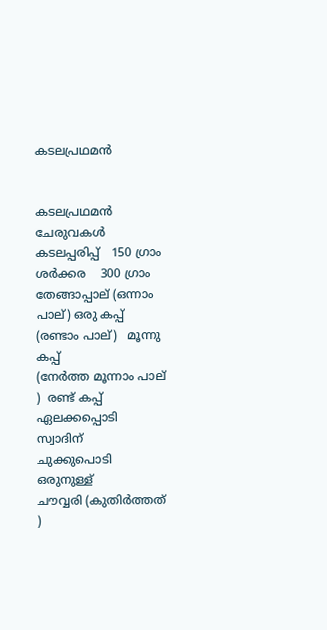കടലപ്രഥമൻ


കടലപ്രഥമൻ
ചേരുവകൾ
കടലപ്പരിപ്പ്   150 ഗ്രാം
ശർക്കര    300 ഗ്രാം
തേങ്ങാപ്പാല് (ഒന്നാം പാല്) ഒരു കപ്പ്
(രണ്ടാം പാല്)   മൂന്നു കപ്പ്
(നേർത്ത മൂന്നാം പാല് )  രണ്ട് കപ്പ്
ഏലക്കപ്പൊടി   സ്വാദിന്
ചുക്കുപൊടി   ഒരുനുള്ള്
ചൗവ്വരി (കുതിർത്തത് )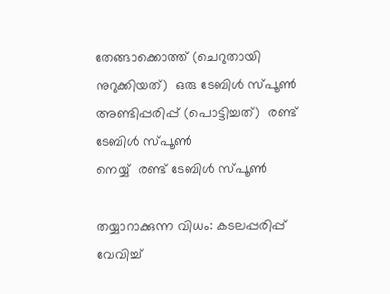തേങ്ങാക്കൊത്ത് (ചെറുതായി നുറുക്കിയത്)  ഒരു ടേബിൾ സ്പൂൺ
അണ്ടിപ്പരിപ്പ് (പൊട്ടിച്ചത്)  രണ്ട് ടേബിൾ സ്പൂൺ
നെയ്യ്  രണ്ട് ടേബിൾ സ്പൂൺ

തയ്യാറാക്കുന്ന വിധം: കടലപ്പരിപ്പ് വേവിച്ച്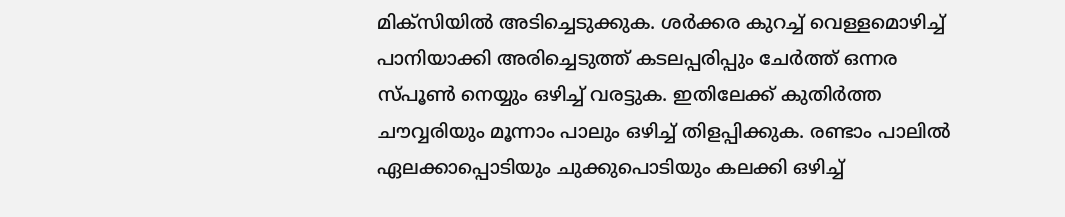മിക്സിയിൽ അടിച്ചെടുക്കുക. ശർക്കര കുറച്ച് വെള്ളമൊഴിച്ച് പാനിയാക്കി അരിച്ചെടുത്ത് കടലപ്പരിപ്പും ചേർത്ത് ഒന്നര സ്പൂൺ നെയ്യും ഒഴിച്ച് വരട്ടുക. ഇതിലേക്ക് കുതിർത്ത ചൗവ്വരിയും മൂന്നാം പാലും ഒഴിച്ച് തിളപ്പിക്കുക. രണ്ടാം പാലിൽ ഏലക്കാപ്പൊടിയും ചുക്കുപൊടിയും കലക്കി ഒഴിച്ച്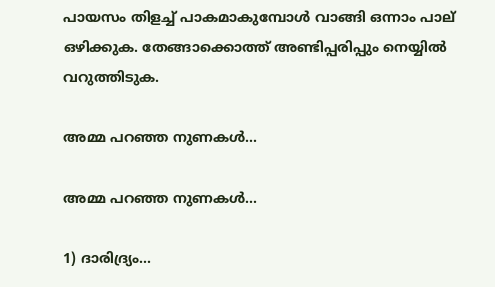പായസം തിളച്ച് പാകമാകുമ്പോൾ വാങ്ങി ഒന്നാം പാല് ഒഴിക്കുക. തേങ്ങാക്കൊത്ത് അണ്ടിപ്പരിപ്പും നെയ്യിൽ വറുത്തിടുക.

അമ്മ പറഞ്ഞ നുണകള്‍...

അമ്മ പറഞ്ഞ നുണകള്‍...

1) ദാരിദ്ര്യം...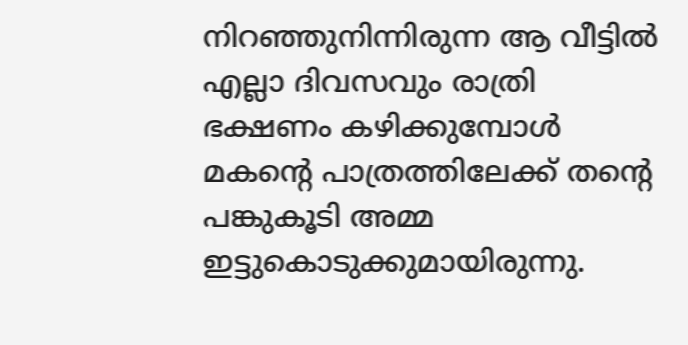നിറഞ്ഞുനിന്നിരുന്ന ആ വീട്ടില്‍ എല്ലാ ദിവസവും രാത്രി ഭക്ഷണം കഴിക്കുമ്പോള്‍ മകന്‍റെ പാത്രത്തിലേക്ക് തന്‍റെ പങ്കുകൂടി അമ്മ ഇട്ടുകൊടുക്കുമായിരുന്നു.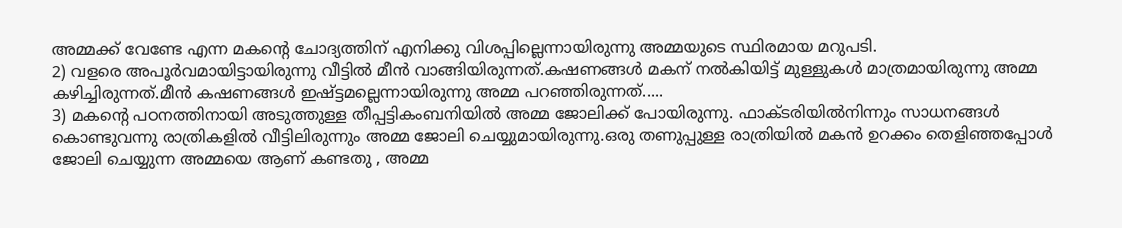അമ്മക്ക് വേണ്ടേ എന്ന മകന്‍റെ ചോദ്യത്തിന് എനിക്കു വിശപ്പില്ലെന്നായിരുന്നു അമ്മയുടെ സ്ഥിരമായ മറുപടി.
2) വളരെ അപൂര്‍വമായിട്ടായിരുന്നു വീട്ടില്‍ മീന്‍ വാങ്ങിയിരുന്നത്.കഷണങ്ങള്‍ മകന് നല്‍കിയിട്ട് മുള്ളുകള്‍ മാത്രമായിരുന്നു അമ്മ കഴിച്ചിരുന്നത്.മീന്‍ കഷണങ്ങള്‍ ഇഷ്ട്ടമല്ലെന്നായിരുന്നു അമ്മ പറഞ്ഞിരുന്നത്.....
3) മകന്‍റെ പഠനത്തിനായി അടുത്തുള്ള തീപ്പട്ടികംബനിയില്‍ അമ്മ ജോലിക്ക് പോയിരുന്നു. ഫാക്ടരിയില്‍നിന്നും സാധനങ്ങള്‍ കൊണ്ടുവന്നു രാത്രികളില്‍ വീട്ടിലിരുന്നും അമ്മ ജോലി ചെയ്യുമായിരുന്നു.ഒരു തണുപ്പുള്ള രാത്രിയില്‍ മകന്‍ ഉറക്കം തെളിഞ്ഞപ്പോള്‍ ജോലി ചെയ്യുന്ന അമ്മയെ ആണ് കണ്ടതു , അമ്മ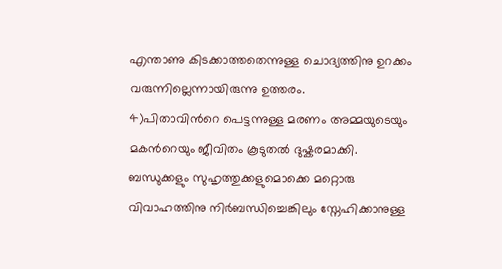എന്താണു കിടക്കാത്തതെന്നുള്ള ചൊദ്യത്തിനു ഉറക്കം വരുന്നില്ലെന്നായിരുന്നു ഉത്തരം.
4)പിതാവിന്‍റെ പെട്ടന്നുള്ള മരണം അമ്മയുടെയും മകന്‍റെയും ജീവിതം കൂടുതല്‍ ദുഷ്കരമാക്കി. ബന്ധുക്കളും സുഹൃത്തുക്കളുമൊക്കെ മറ്റൊരു വിവാഹത്തിനു നിര്‍ബന്ധിച്ചെങ്കിലും സ്നേഹിക്കാനുള്ള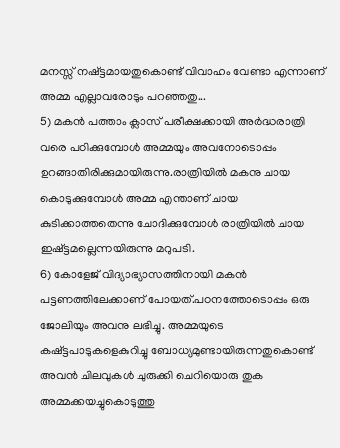മനസ്സ് നഷ്ട്ടമായതുകൊണ്ട് വിവാഹം വേണ്ടാ എന്നാണ് അമ്മ എല്ലാവരോടും പറഞ്ഞതു...
5) മകന്‍ പത്താം ക്ലാസ് പരീക്ഷക്കായി അര്‍ദ്ധരാത്രി വരെ പഠിക്കുമ്പോള്‍ അമ്മയും അവനോടൊപ്പം ഉറങ്ങാതിരിക്കുമായിരുന്നു.രാത്രിയില്‍ മകനു ചായ കൊടുക്കുമ്പോള്‍ അമ്മ എന്താണ് ചായ കുടിക്കാത്തതെന്നു ചോദിക്കുമ്പോള്‍ രാത്രിയില്‍ ചായ ഇഷ്ട്ടമല്ലെന്നയിരുന്നു മറുപടി.
6) കോളേജ് വിദ്യാഭ്യാസത്തിനായി മകന്‍ പട്ടണത്തിലേക്കാണ് പോയത്.പഠനത്തോടൊപ്പം ഒരു ജോലിയും അവനു ലഭിച്ചു. അമ്മയുടെ കഷ്ട്ടപാടുകളെകുറിച്ചു ബോധ്യമുണ്ടായിരുന്നതുകൊണ്ട് അവന്‍ ചിലവുകള്‍ ചുരുക്കി ചെറിയൊരു തുക അമ്മക്കയച്ചുകൊടുത്തു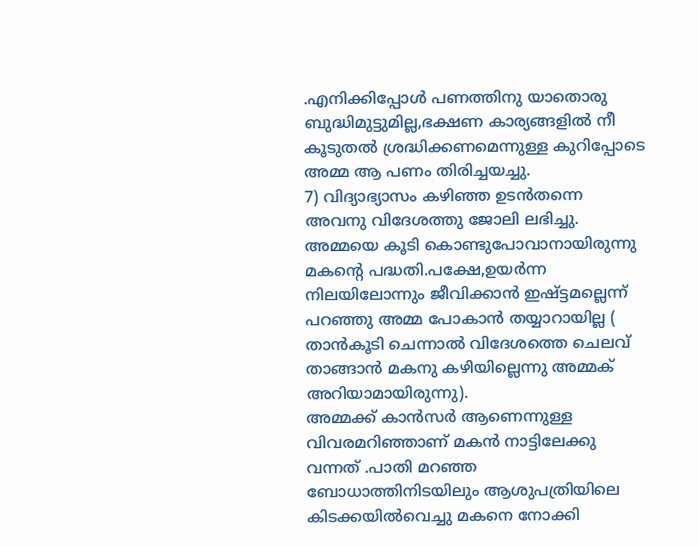.എനിക്കിപ്പോള്‍ പണത്തിനു യാതൊരു ബുദ്ധിമുട്ടുമില്ല,ഭക്ഷണ കാര്യങ്ങളില്‍ നീ കൂടുതല്‍ ശ്രദ്ധിക്കണമെന്നുള്ള കുറിപ്പോടെ അമ്മ ആ പണം തിരിച്ചയച്ചു.
7) വിദ്യാഭ്യാസം കഴിഞ്ഞ ഉടന്‍തന്നെ അവനു വിദേശത്തു ജോലി ലഭിച്ചു. അമ്മയെ കൂടി കൊണ്ടുപോവാനായിരുന്നു മകന്‍റെ പദ്ധതി.പക്ഷേ,ഉയര്‍ന്ന നിലയിലോന്നും ജീവിക്കാന്‍ ഇഷ്ട്ടമല്ലെന്ന് പറഞ്ഞു അമ്മ പോകാന്‍ തയ്യാറായില്ല ( താന്‍കൂടി ചെന്നാല്‍ വിദേശത്തെ ചെലവ് താങ്ങാന്‍ മകനു കഴിയില്ലെന്നു അമ്മക് അറിയാമായിരുന്നു).
അമ്മക്ക് കാന്‍സര്‍ ആണെന്നുള്ള വിവരമറിഞ്ഞാണ് മകന്‍ നാട്ടിലേക്കു വന്നത്‌ .പാതി മറഞ്ഞ ബോധാത്തിനിടയിലും ആശുപത്രിയിലെ കിടക്കയില്‍വെച്ചു മകനെ നോക്കി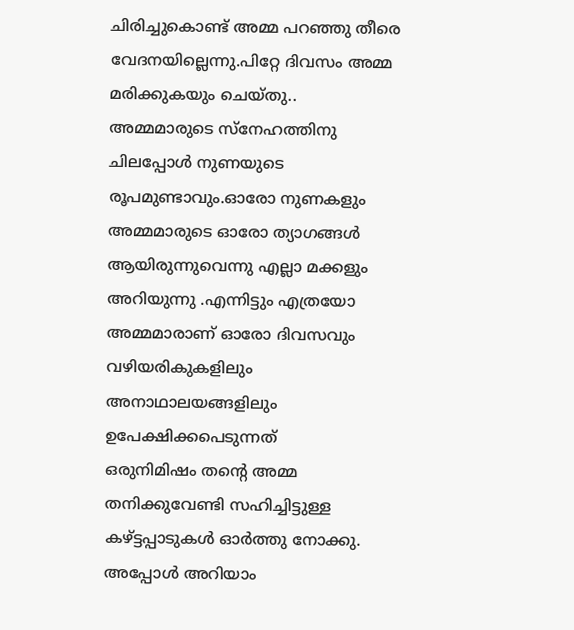ചിരിച്ചുകൊണ്ട് അമ്മ പറഞ്ഞു തീരെ വേദനയില്ലെന്നു.പിറ്റേ ദിവസം അമ്മ മരിക്കുകയും ചെയ്തു..
അമ്മമാരുടെ സ്നേഹത്തിനു ചിലപ്പോള്‍ നുണയുടെ രൂപമുണ്ടാവും.ഓരോ നുണകളും അമ്മമാരുടെ ഓരോ ത്യാഗങ്ങള്‍ ആയിരുന്നുവെന്നു എല്ലാ മക്കളും അറിയുന്നു .എന്നിട്ടും എത്രയോ അമ്മമാരാണ് ഓരോ ദിവസവും വഴിയരികുകളിലും അനാഥാലയങ്ങളിലും ഉപേക്ഷിക്കപെടുന്നത്
ഒരുനിമിഷം തന്റെ അമ്മ തനിക്കുവേണ്ടി സഹിച്ചിട്ടുള്ള കഴ്ട്ടപ്പാടുകള്‍ ഓര്‍ത്തു നോക്കു. അപ്പോള്‍ അറിയാം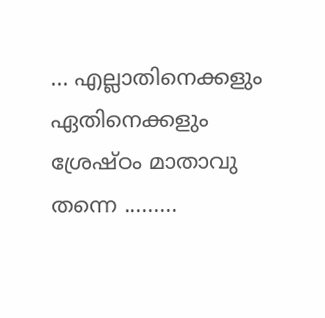... എല്ലാതിനെക്കളും ഏതിനെക്കളും ശ്രേഷ്ഠം മാതാവു തന്നെ .........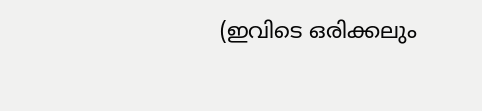(ഇവിടെ ഒരിക്കലും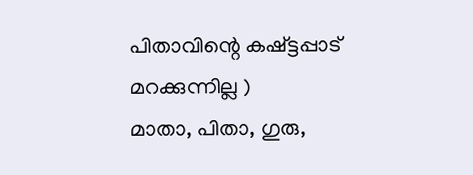പിതാവിന്റെ കഷ്ട്ടപ്പാട് മറക്കുന്നില്ല )
മാതാ, പിതാ, ഗുരു,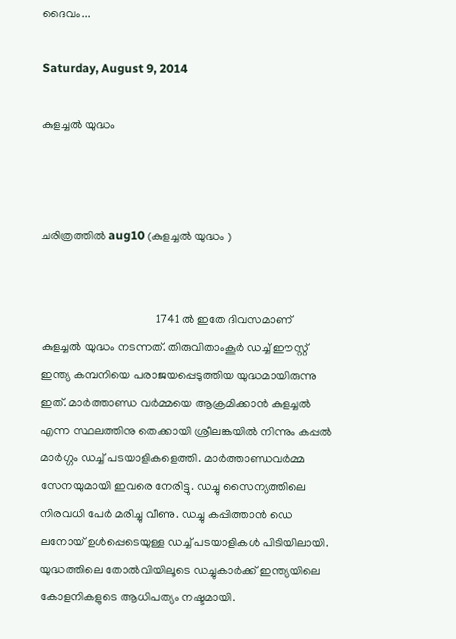ദൈവം...

Saturday, August 9, 2014

കുളച്ചൽ യുദ്ധം



ചരിത്രത്തിൽ aug10 (കുളച്ചൽ യുദ്ധം )


                                       1741 ൽ ഇതേ ദിവസമാണ് കുളച്ചൽ യുദ്ധം നടന്നത്. തിരുവിതാംകൂർ ഡച്ച് ഈസ്റ്റ് ഇന്ത്യ കമ്പനിയെ പരാജയപ്പെടുത്തിയ യുദ്ധമായിരുന്നു ഇത്. മാർത്താണ്ഡ വർമ്മയെ ആക്രമിക്കാൻ കുളച്ചൽ എന്ന സ്ഥലത്തിനു തെക്കായി ശ്രീലങ്കയിൽ നിന്നും കപ്പൽ മാർഗ്ഗം ഡച്ച് പടയാളികളെത്തി. മാർത്താണ്ഡവർമ്മ സേനയുമായി ഇവരെ നേരിട്ടു. ഡച്ചു സൈന്യത്തിലെ നിരവധി പേർ മരിച്ചു വീണു. ഡച്ചു കപ്പിത്താൻ ഡെ ലനോയ് ഉൾപ്പെടെയുള്ള ഡച്ച് പടയാളികൾ പിടിയിലായി. യുദ്ധത്തിലെ തോൽവിയിലൂടെ ഡച്ചുകാർക്ക് ഇന്ത്യയിലെ കോളനികളുടെ ആധിപത്യം നഷ്ടമായി.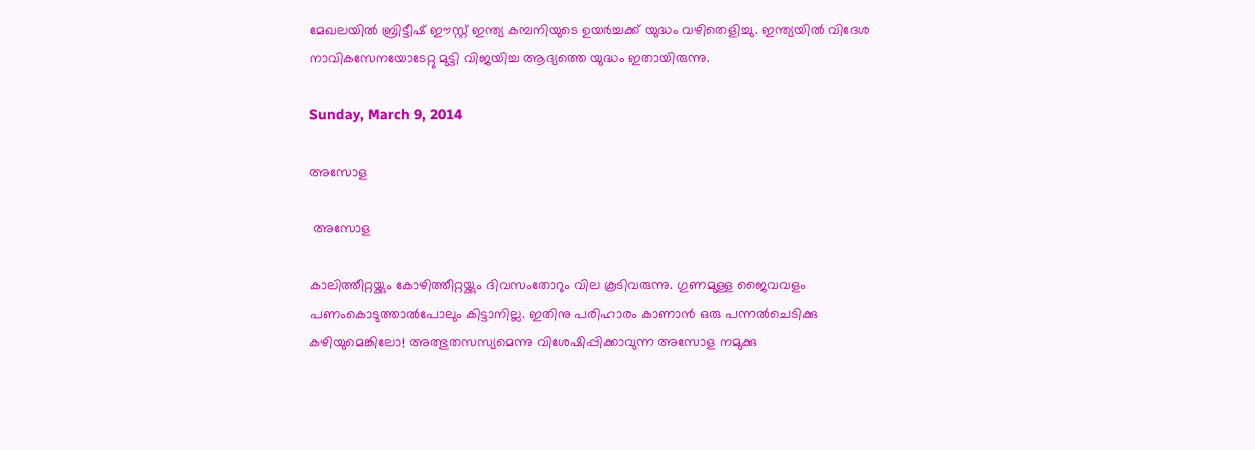മേഖലയിൽ ബ്രിട്ടീഷ് ഈസ്റ്റ് ഇന്ത്യ കമ്പനിയുടെ ഉയർച്ചക്ക് യുദ്ധം വഴിതെളിച്ചു. ഇന്ത്യയിൽ വിദേശ നാവികസേനയോടേറ്റു മുട്ടി വിജയിച്ച ആദ്യത്തെ യുദ്ധം ഇതായിരുന്നു.

Sunday, March 9, 2014

അസോള

 അസോള

കാലിത്തീറ്റയ്ക്കും കോഴിത്തീറ്റയ്ക്കും ദിവസംതോറും വില കൂടിവരുന്നു. ഗുണമുള്ള ജൈവവളം പണംകൊടുത്താല്‍പോലും കിട്ടാനില്ല. ഇതിനു പരിഹാരം കാണാന്‍ ഒരു പന്നല്‍ചെടിക്കു കഴിയുമെങ്കിലോ! അത്ഭുതസസ്യമെന്നു വിശേഷിപ്പിക്കാവുന്ന അസോള നമുക്കു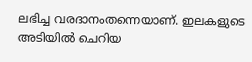ലഭിച്ച വരദാനംതന്നെയാണ്. ഇലകളുടെ അടിയില്‍ ചെറിയ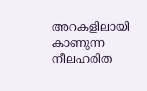അറകളിലായി കാണുന്ന നീലഹരിത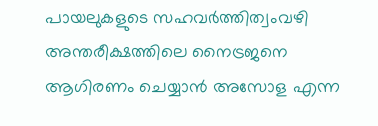പായലുകളുടെ സഹവര്‍ത്തിത്വംവഴി അന്തരീക്ഷത്തിലെ നൈട്രജനെ ആഗിരണം ചെയ്യാന്‍ അസോള എന്ന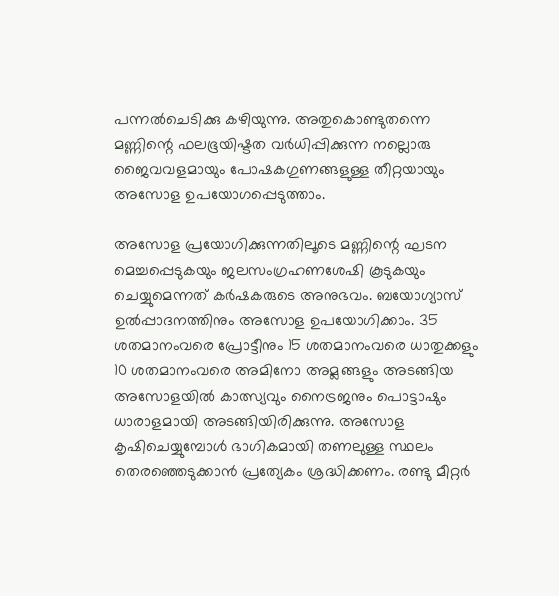പന്നല്‍ചെടിക്കു കഴിയുന്നു. അതുകൊണ്ടുതന്നെ മണ്ണിന്റെ ഫലഭൂയിഷ്ടത വര്‍ധിപ്പിക്കുന്ന നല്ലൊരു ജൈവവളമായും പോഷകഗുണങ്ങളുള്ള തീറ്റയായും അസോള ഉപയോഗപ്പെടുത്താം.

അസോള പ്രയോഗിക്കുന്നതിലൂടെ മണ്ണിന്റെ ഘടന മെച്ചപ്പെടുകയും ജലസംഗ്രഹണശേഷി കൂടുകയും ചെയ്യുമെന്നത് കര്‍ഷകരുടെ അനുഭവം. ബയോഗ്യാസ് ഉല്‍പ്പാദനത്തിനും അസോള ഉപയോഗിക്കാം. 35 ശതമാനംവരെ പ്രോട്ടീനും 15 ശതമാനംവരെ ധാതുക്കളും 10 ശതമാനംവരെ അമിനോ അമ്ലങ്ങളും അടങ്ങിയ അസോളയില്‍ കാത്സ്യവും നൈട്രജനും പൊട്ടാഷും ധാരാളമായി അടങ്ങിയിരിക്കുന്നു. അസോള കൃഷിചെയ്യുമ്പോള്‍ ഭാഗികമായി തണലുള്ള സ്ഥലം തെരഞ്ഞെടുക്കാന്‍ പ്രത്യേകം ശ്രദ്ധിക്കണം. രണ്ടു മീറ്റര്‍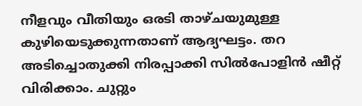നീളവും വീതിയും ഒരടി താഴ്ചയുമുള്ള കുഴിയെടുക്കുന്നതാണ് ആദ്യഘട്ടം. തറ അടിച്ചൊതുക്കി നിരപ്പാക്കി സില്‍പോളിന്‍ ഷീറ്റ് വിരിക്കാം. ചുറ്റും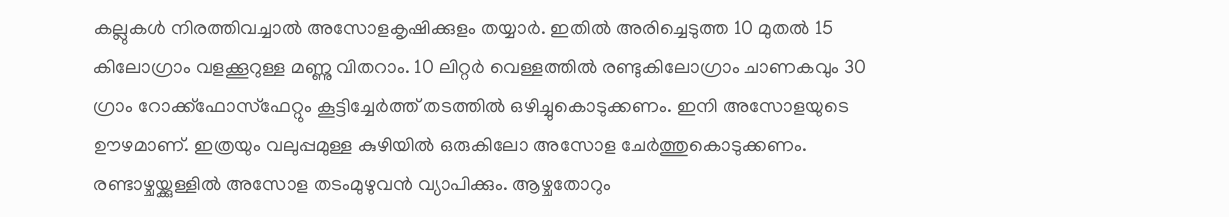കല്ലുകള്‍ നിരത്തിവച്ചാല്‍ അസോളകൃഷിക്കുളം തയ്യാര്‍. ഇതില്‍ അരിച്ചെടുത്ത 10 മുതല്‍ 15 കിലോഗ്രാം വളക്കൂറുള്ള മണ്ണു വിതറാം. 10 ലിറ്റര്‍ വെള്ളത്തില്‍ രണ്ടുകിലോഗ്രാം ചാണകവും 30 ഗ്രാം റോക്ക്ഫോസ്ഫേറ്റും കൂട്ടിച്ചേര്‍ത്ത് തടത്തില്‍ ഒഴിച്ചുകൊടുക്കണം. ഇനി അസോളയുടെ ഊഴമാണ്. ഇത്രയും വലുപ്പമുള്ള കുഴിയില്‍ ഒരുകിലോ അസോള ചേര്‍ത്തുകൊടുക്കണം. രണ്ടാഴ്ചയ്ക്കുള്ളില്‍ അസോള തടംമുഴുവന്‍ വ്യാപിക്കും. ആഴ്ചതോറും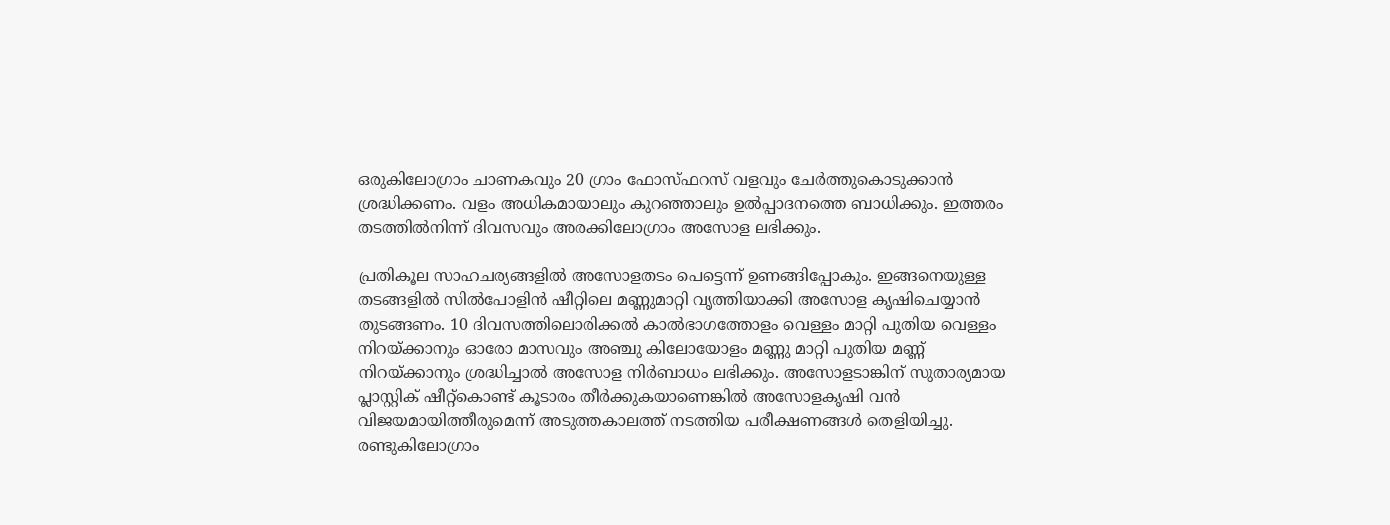ഒരുകിലോഗ്രാം ചാണകവും 20 ഗ്രാം ഫോസ്ഫറസ് വളവും ചേര്‍ത്തുകൊടുക്കാന്‍ ശ്രദ്ധിക്കണം. വളം അധികമായാലും കുറഞ്ഞാലും ഉല്‍പ്പാദനത്തെ ബാധിക്കും. ഇത്തരം തടത്തില്‍നിന്ന് ദിവസവും അരക്കിലോഗ്രാം അസോള ലഭിക്കും.

പ്രതികൂല സാഹചര്യങ്ങളില്‍ അസോളതടം പെട്ടെന്ന് ഉണങ്ങിപ്പോകും. ഇങ്ങനെയുള്ള തടങ്ങളില്‍ സില്‍പോളിന്‍ ഷീറ്റിലെ മണ്ണുമാറ്റി വൃത്തിയാക്കി അസോള കൃഷിചെയ്യാന്‍ തുടങ്ങണം. 10 ദിവസത്തിലൊരിക്കല്‍ കാല്‍ഭാഗത്തോളം വെള്ളം മാറ്റി പുതിയ വെള്ളം നിറയ്ക്കാനും ഓരോ മാസവും അഞ്ചു കിലോയോളം മണ്ണു മാറ്റി പുതിയ മണ്ണ് നിറയ്ക്കാനും ശ്രദ്ധിച്ചാല്‍ അസോള നിര്‍ബാധം ലഭിക്കും. അസോളടാങ്കിന് സുതാര്യമായ പ്ലാസ്റ്റിക് ഷീറ്റ്കൊണ്ട് കൂടാരം തീര്‍ക്കുകയാണെങ്കില്‍ അസോളകൃഷി വന്‍ വിജയമായിത്തീരുമെന്ന് അടുത്തകാലത്ത് നടത്തിയ പരീക്ഷണങ്ങള്‍ തെളിയിച്ചു. രണ്ടുകിലോഗ്രാം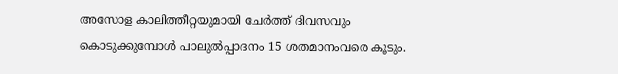അസോള കാലിത്തീറ്റയുമായി ചേര്‍ത്ത് ദിവസവും കൊടുക്കുമ്പോള്‍ പാലുല്‍പ്പാദനം 15 ശതമാനംവരെ കൂടും.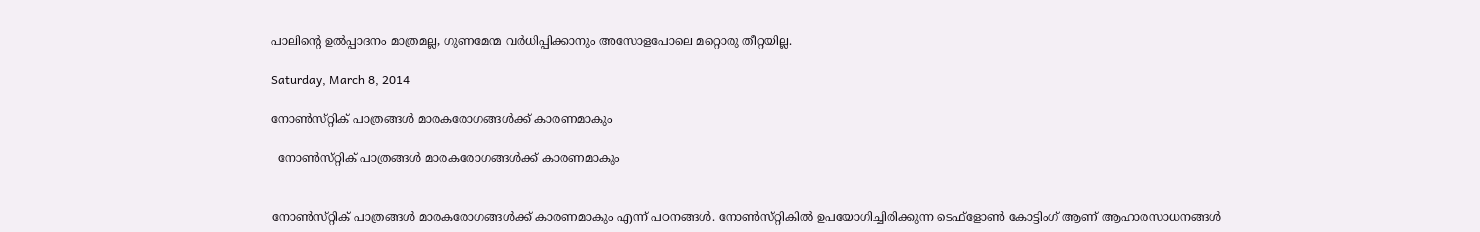പാലിന്റെ ഉല്‍പ്പാദനം മാത്രമല്ല, ഗുണമേന്മ വര്‍ധിപ്പിക്കാനും അസോളപോലെ മറ്റൊരു തീറ്റയില്ല.

Saturday, March 8, 2014

നോൺസ്‌റ്റിക് പാത്രങ്ങൾ മാരകരോഗങ്ങൾക്ക് കാരണമാകും

  നോൺസ്‌റ്റിക് പാത്രങ്ങൾ മാരകരോഗങ്ങൾക്ക് കാരണമാകും


നോൺസ്‌റ്റിക് പാത്രങ്ങൾ മാരകരോഗങ്ങൾക്ക് കാരണമാകും എന്ന് പഠനങ്ങൾ. നോൺസ്‌റ്റികിൽ ഉപയോഗിച്ചിരിക്കുന്ന ടെഫ്‌ളോൺ കോട്ടിംഗ് ആണ് ആഹാരസാധനങ്ങൾ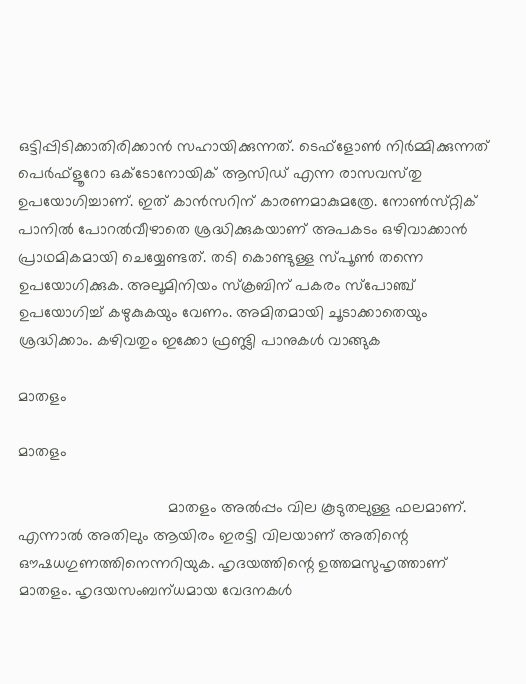ഒട്ടിപ്പിടിക്കാതിരിക്കാൻ സഹായിക്കുന്നത്. ടെഫ്ളോൺ നിർമ്മിക്കുന്നത് പെർഫ്ളൂറോ ഒക്ടോനോയിക് ആസിഡ് എന്ന രാസവസ്‌തു ഉപയോഗിച്ചാണ്. ഇത് കാൻസറിന് കാരണമാകുമത്രേ. നോൺസ്‌റ്റിക് പാനിൽ പോറൽവീഴാതെ ശ്രദ്ധിക്കുകയാണ് അപകടം ഒഴിവാക്കാൻ പ്രാഥമികമായി ചെയ്യേണ്ടത്. തടി കൊണ്ടുള്ള സ്‌പൂൺ തന്നെ ഉപയോഗിക്കുക. അലൂമിനിയം സ്‌ക്രബിന് പകരം സ്‌പോഞ്ച് ഉപയോഗിച്ച് കഴുകുകയും വേണം. അമിതമായി ചൂടാക്കാതെയും ശ്രദ്ധിക്കാം. കഴിവതും ഇക്കോ ഫ്രണ്ട്ലി പാനുകൾ വാങ്ങുക

മാതളം

മാതളം

                                  മാതളം അൽപ്പം വില കൂടുതലുള്ള ഫലമാണ്. എന്നാൽ അതിലും ആയിരം ഇരട്ടി വിലയാണ് അതിന്റെ ഔഷധഗുണത്തിനെന്നറിയുക. ഹൃദയത്തിന്റെ ഉത്തമസുഹൃത്താണ് മാതളം. ഹൃദയസംബന്‌ധമായ വേദനകൾ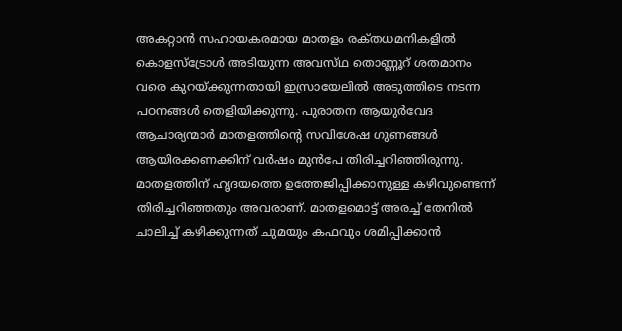അകറ്റാൻ സഹായകരമായ മാതളം രക്‌തധമനികളിൽ കൊളസ്‌ട്രോൾ അടിയുന്ന അവസ്‌ഥ തൊണ്ണൂറ് ശതമാനം വരെ കുറയ്‌ക്കുന്നതായി ഇസ്രായേലിൽ അടുത്തിടെ നടന്ന പഠനങ്ങൾ തെളിയിക്കുന്നു. പുരാതന ആയുർവേദ ആചാര്യന്മാർ മാതളത്തിന്റെ സവിശേഷ ഗുണങ്ങൾ ആയിരക്കണക്കിന് വർഷം മുൻപേ തിരിച്ചറിഞ്ഞിരുന്നു. മാതളത്തിന് ഹൃദയത്തെ ഉത്തേജിപ്പിക്കാനുള്ള കഴിവുണ്ടെന്ന് തിരിച്ചറിഞ്ഞതും അവരാണ്. മാതളമൊട്ട് അരച്ച് തേനിൽ ചാലിച്ച് കഴിക്കുന്നത് ചുമയും കഫവും ശമിപ്പിക്കാൻ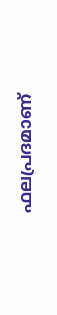ഫലപ്രദമാണ്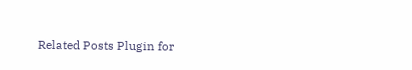Related Posts Plugin for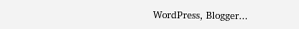WordPress, Blogger...